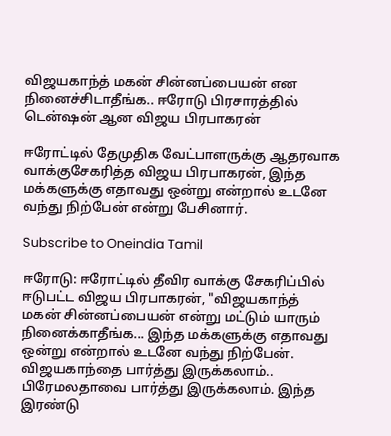விஜயகாந்த் மகன் சின்னப்பையன் என நினைச்சிடாதீங்க.. ஈரோடு பிரசாரத்தில் டென்ஷன் ஆன விஜய பிரபாகரன்

ஈரோட்டில் தேமுதிக வேட்பாளருக்கு ஆதரவாக வாக்குசேகரித்த விஜய பிரபாகரன், இந்த மக்களுக்கு எதாவது ஒன்று என்றால் உடனே வந்து நிற்பேன் என்று பேசினார்.

Subscribe to Oneindia Tamil

ஈரோடு: ஈரோட்டில் தீவிர வாக்கு சேகரிப்பில் ஈடுபட்ட விஜய பிரபாகரன், "விஜயகாந்த் மகன் சின்னப்பையன் என்று மட்டும் யாரும் நினைக்காதீங்க... இந்த மக்களுக்கு எதாவது ஒன்று என்றால் உடனே வந்து நிற்பேன். விஜயகாந்தை பார்த்து இருக்கலாம்.. பிரேமலதாவை பார்த்து இருக்கலாம். இந்த இரண்டு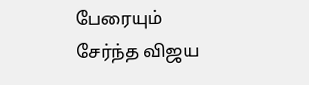பேரையும் சேர்ந்த விஜய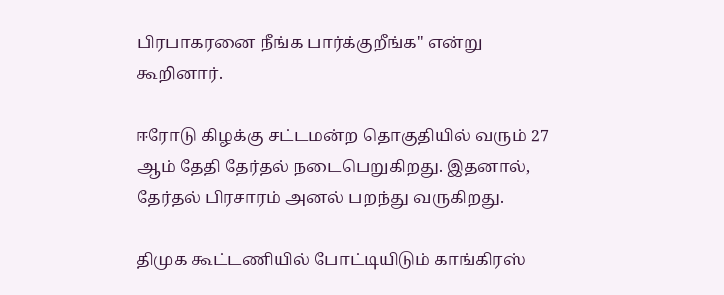பிரபாகரனை நீங்க பார்க்குறீங்க" என்று கூறினார்.

ஈரோடு கிழக்கு சட்டமன்ற தொகுதியில் வரும் 27 ஆம் தேதி தேர்தல் நடைபெறுகிறது. இதனால், தேர்தல் பிரசாரம் அனல் பறந்து வருகிறது.

திமுக கூட்டணியில் போட்டியிடும் காங்கிரஸ்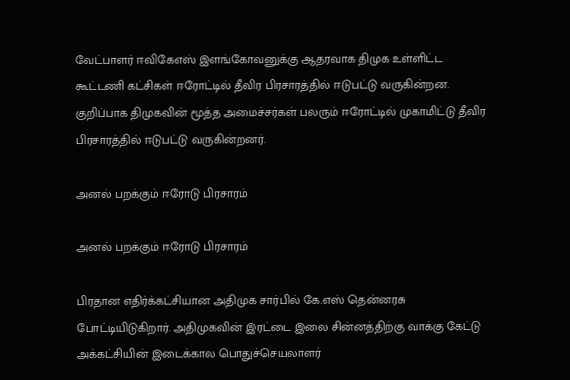வேட்பாளர் ஈவிகேஎஸ் இளங்கோவனுக்கு ஆதரவாக திமுக உள்ளிட்ட கூட்டணி கட்சிகள் ஈரோட்டில் தீவிர பிரசாரத்தில் ஈடுபட்டு வருகின்றன. குறிப்பாக திமுகவின் மூத்த அமைச்சர்கள் பலரும் ஈரோட்டில் முகாமிட்டு தீவிர பிரசாரத்தில் ஈடுபட்டு வருகின்றனர்.

அனல் பறக்கும் ஈரோடு பிரசாரம்

அனல் பறக்கும் ஈரோடு பிரசாரம்

பிரதான எதிர்க்கட்சியான அதிமுக சார்பில் கே.எஸ் தென்னரசு போட்டியிடுகிறார். அதிமுகவின் இரட்டை இலை சின்னத்திற்கு வாக்கு கேட்டு அக்கட்சியின் இடைக்கால பொதுச்செயலாளர்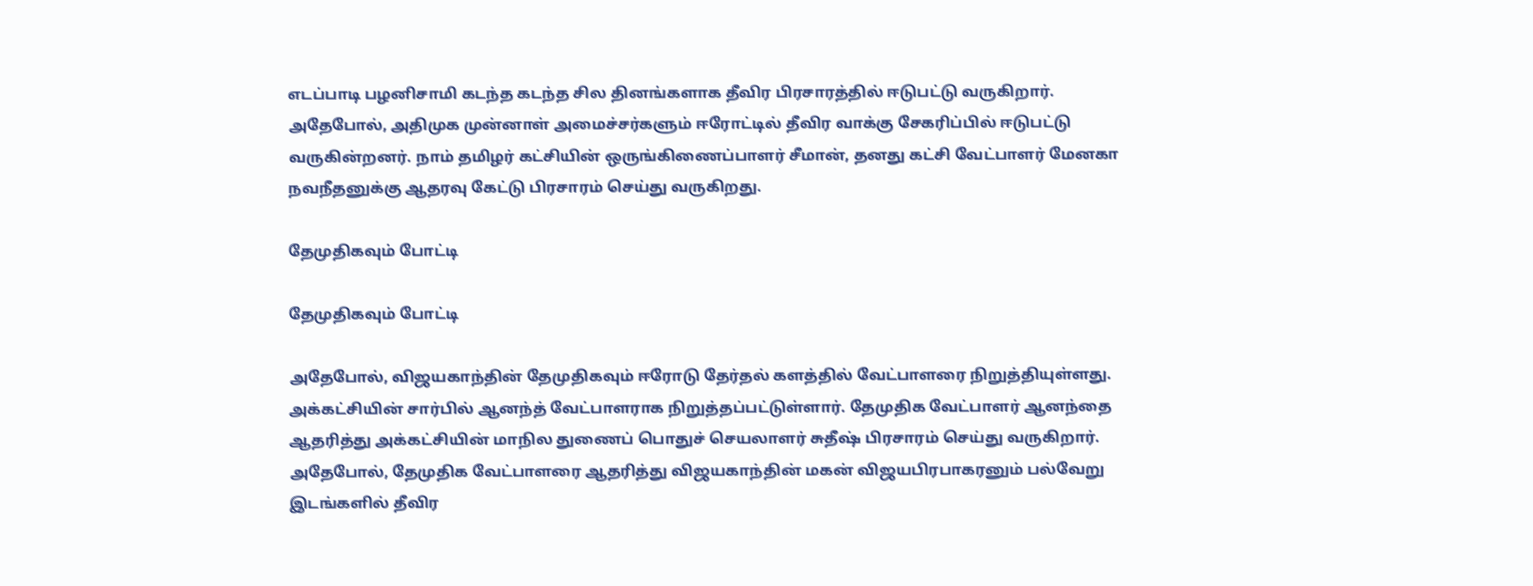எடப்பாடி பழனிசாமி கடந்த கடந்த சில தினங்களாக தீவிர பிரசாரத்தில் ஈடுபட்டு வருகிறார். அதேபோல், அதிமுக முன்னாள் அமைச்சர்களும் ஈரோட்டில் தீவிர வாக்கு சேகரிப்பில் ஈடுபட்டு வருகின்றனர். நாம் தமிழர் கட்சியின் ஒருங்கிணைப்பாளர் சீமான், தனது கட்சி வேட்பாளர் மேனகா நவநீதனுக்கு ஆதரவு கேட்டு பிரசாரம் செய்து வருகிறது.

தேமுதிகவும் போட்டி

தேமுதிகவும் போட்டி

அதேபோல், விஜயகாந்தின் தேமுதிகவும் ஈரோடு தேர்தல் களத்தில் வேட்பாளரை நிறுத்தியுள்ளது. அக்கட்சியின் சார்பில் ஆனந்த் வேட்பாளராக நிறுத்தப்பட்டுள்ளார். தேமுதிக வேட்பாளர் ஆனந்தை ஆதரித்து அக்கட்சியின் மாநில துணைப் பொதுச் செயலாளர் சுதீஷ் பிரசாரம் செய்து வருகிறார். அதேபோல், தேமுதிக வேட்பாளரை ஆதரித்து விஜயகாந்தின் மகன் விஜயபிரபாகரனும் பல்வேறு இடங்களில் தீவிர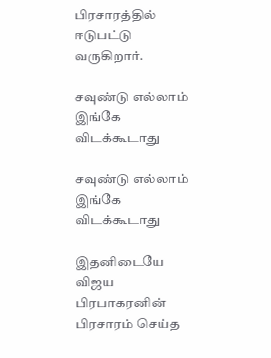பிரசாரத்தில் ஈடுபட்டு வருகிறார்.

சவுண்டு எல்லாம் இங்கே விடக்கூடாது

சவுண்டு எல்லாம் இங்கே விடக்கூடாது

இதனிடையே விஜய பிரபாகரனின் பிரசாரம் செய்த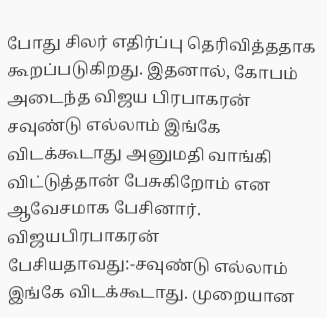போது சிலர் எதிர்ப்பு தெரிவித்ததாக கூறப்படுகிறது. இதனால், கோபம் அடைந்த விஜய பிரபாகரன் சவுண்டு எல்லாம் இங்கே விடக்கூடாது அனுமதி வாங்கி விட்டுத்தான் பேசுகிறோம் என ஆவேசமாக பேசினார். விஜயபிரபாகரன் பேசியதாவது:-சவுண்டு எல்லாம் இங்கே விடக்கூடாது. முறையான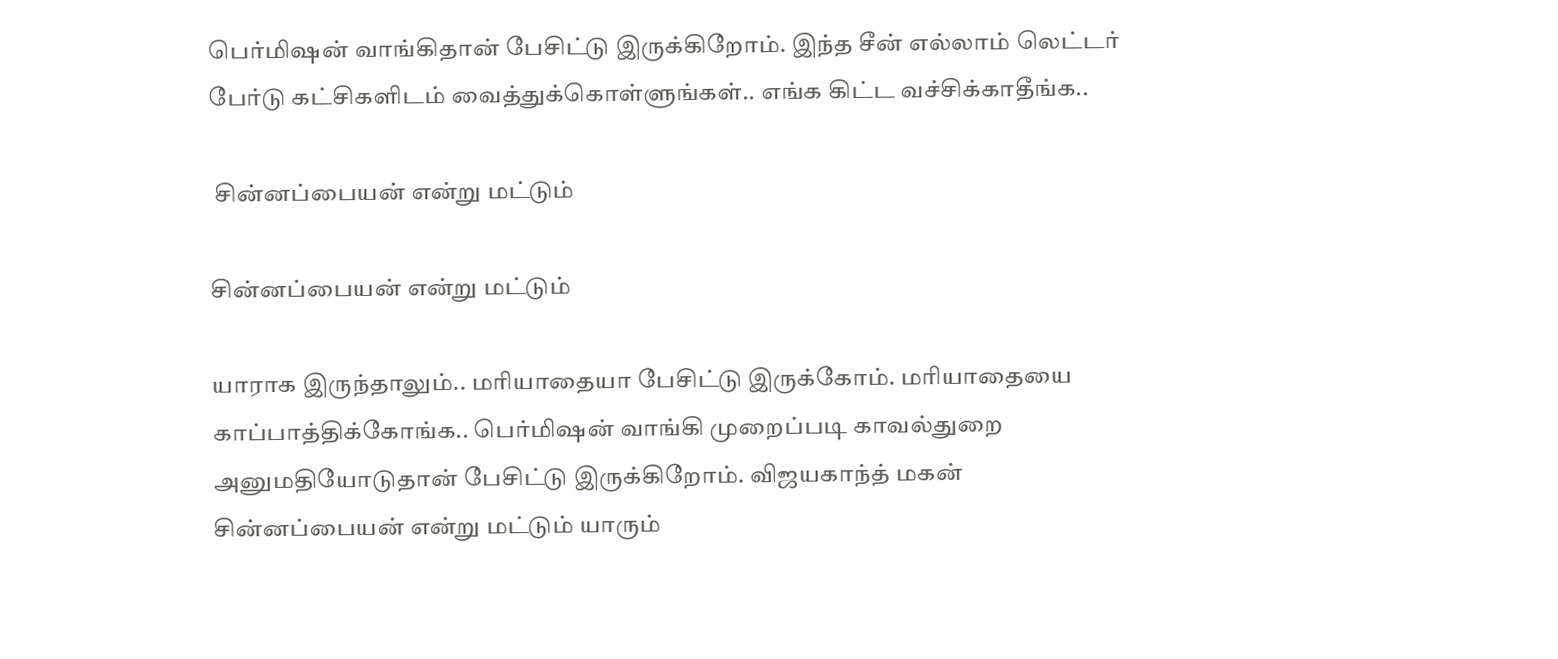பெர்மிஷன் வாங்கிதான் பேசிட்டு இருக்கிறோம். இந்த சீன் எல்லாம் லெட்டர் பேர்டு கட்சிகளிடம் வைத்துக்கொள்ளுங்கள்.. எங்க கிட்ட வச்சிக்காதீங்க..

 சின்னப்பையன் என்று மட்டும்

சின்னப்பையன் என்று மட்டும்

யாராக இருந்தாலும்.. மரியாதையா பேசிட்டு இருக்கோம். மரியாதையை காப்பாத்திக்கோங்க.. பெர்மிஷன் வாங்கி முறைப்படி காவல்துறை அனுமதியோடுதான் பேசிட்டு இருக்கிறோம். விஜயகாந்த் மகன் சின்னப்பையன் என்று மட்டும் யாரும்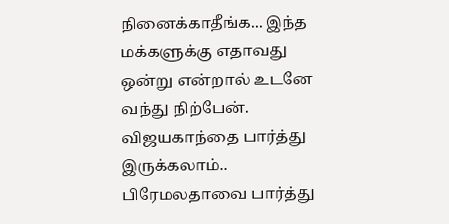நினைக்காதீங்க... இந்த மக்களுக்கு எதாவது ஒன்று என்றால் உடனே வந்து நிற்பேன். விஜயகாந்தை பார்த்து இருக்கலாம்.. பிரேமலதாவை பார்த்து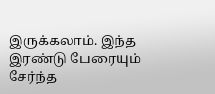இருக்கலாம். இந்த இரண்டு பேரையும் சேர்ந்த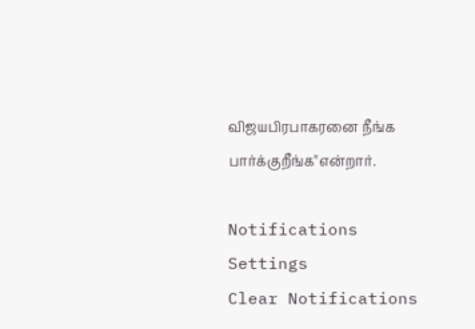விஜயபிரபாகரனை நீங்க பார்க்குறீங்க"என்றார்.

Notifications
Settings
Clear Notifications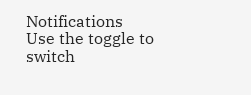Notifications
Use the toggle to switch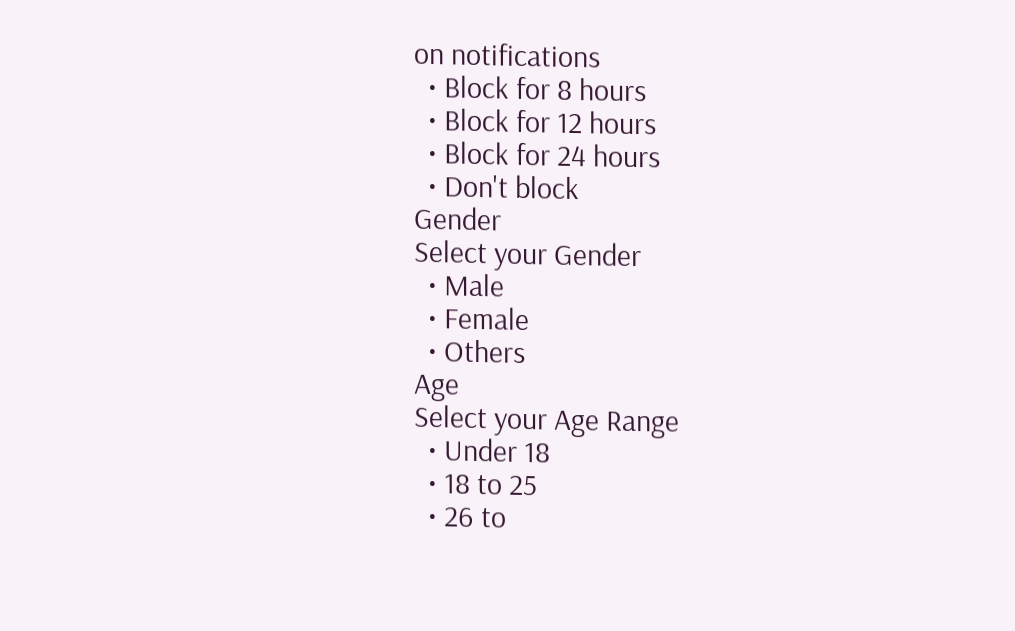on notifications
  • Block for 8 hours
  • Block for 12 hours
  • Block for 24 hours
  • Don't block
Gender
Select your Gender
  • Male
  • Female
  • Others
Age
Select your Age Range
  • Under 18
  • 18 to 25
  • 26 to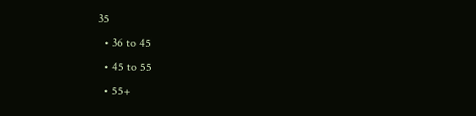35
  • 36 to 45
  • 45 to 55
  • 55+